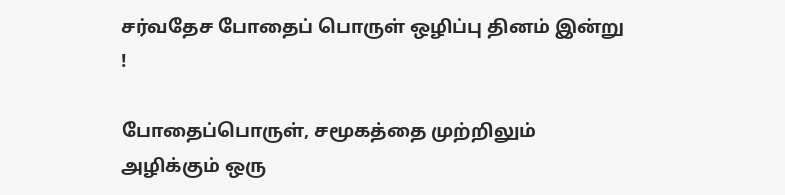சர்வதேச போதைப் பொருள் ஒழிப்பு தினம் இன்று !

போதைப்பொருள், சமூகத்தை முற்றிலும் அழிக்கும் ஒரு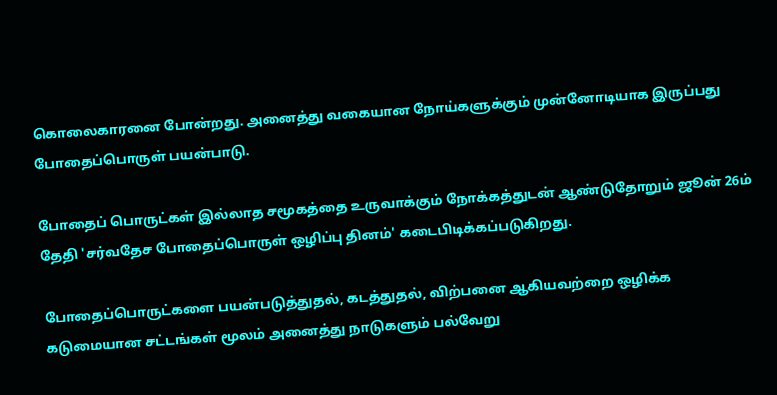கொலைகாரனை போன்றது. அனைத்து வகையான நோய்களுக்கும் முன்னோடியாக இருப்பது போதைப்பொருள் பயன்பாடு.

போதைப் பொருட்கள் இல்லாத சமூகத்தை உருவாக்கும் நோக்கத்துடன் ஆண்டுதோறும் ஜூன் 26ம் தேதி 'சர்வதேச போதைப்பொருள் ஒழிப்பு தினம்' கடைபிடிக்கப்படுகிறது.

போதைப்பொருட்களை பயன்படுத்துதல், கடத்துதல், விற்பனை ஆகியவற்றை ஒழிக்க கடுமையான சட்டங்கள் மூலம் அனைத்து நாடுகளும் பல்வேறு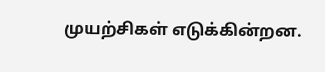முயற்சிகள் எடுக்கின்றன.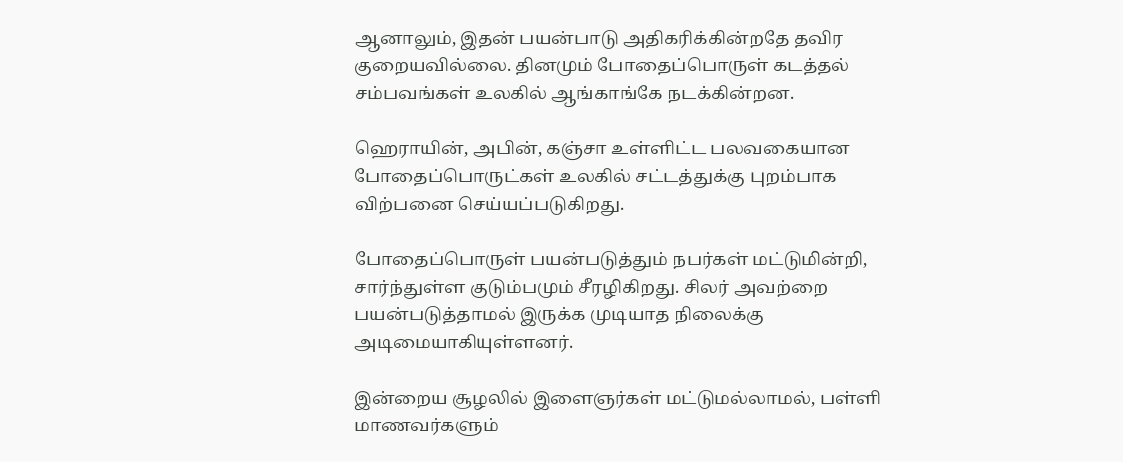ஆனாலும், இதன் பயன்பாடு அதிகரிக்கின்றதே தவிர குறையவில்லை. தினமும் போதைப்பொருள் கடத்தல் சம்பவங்கள் உலகில் ஆங்காங்கே நடக்கின்றன.

ஹெராயின், அபின், கஞ்சா உள்ளிட்ட பலவகையான போதைப்பொருட்கள் உலகில் சட்டத்துக்கு புறம்பாக விற்பனை செய்யப்படுகிறது.

போதைப்பொருள் பயன்படுத்தும் நபர்கள் மட்டுமின்றி, சார்ந்துள்ள குடும்பமும் சீரழிகிறது. சிலர் அவற்றை பயன்படுத்தாமல் இருக்க முடியாத நிலைக்கு அடிமையாகியுள்ளனர்.

இன்றைய சூழலில் இளைஞர்கள் மட்டுமல்லாமல், பள்ளி மாணவர்களும்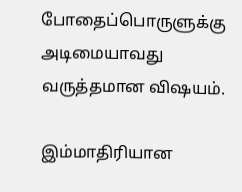போதைப்பொருளுக்கு அடிமையாவது வருத்தமான விஷயம்.

இம்மாதிரியான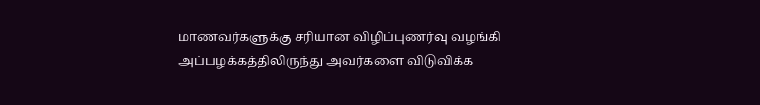மாணவர்களுக்கு சரியான விழிப்புணர்வு வழங்கி அப்பழக்கத்திலிருந்து அவர்களை விடுவிக்க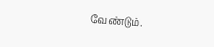வேண்டும்.